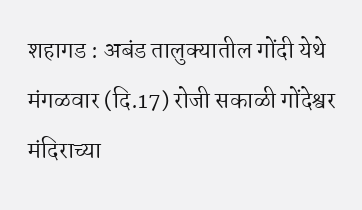शहागड : अबंड तालुक्यातील गोंदी येथे मंगळवार (दि.17) रोजी सकाळी गोंदेश्वर मंदिराच्या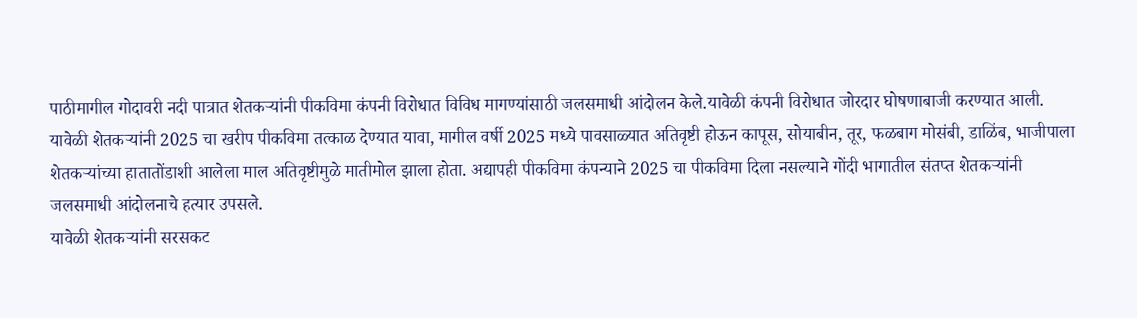पाठीमागील गोदावरी नदी पात्रात शेतकऱ्यांनी पीकविमा कंपनी विरोधात विविध मागण्यांसाठी जलसमाधी आंदोलन केले.यावेळी कंपनी विरोधात जोरदार घोषणाबाजी करण्यात आली.
यावेळी शेतकऱ्यांनी 2025 चा खरीप पीकविमा तत्काळ देण्यात यावा, मागील वर्षी 2025 मध्ये पावसाळ्यात अतिवृष्टी होऊन कापूस, सोयाबीन, तूर, फळबाग मोसंबी, डाळिंब, भाजीपाला शेतकऱ्यांच्या हातातोंडाशी आलेला माल अतिवृष्टीमुळे मातीमोल झाला होता. अद्यापही पीकविमा कंपन्याने 2025 चा पीकविमा दिला नसल्याने गोंदी भागातील संतप्त शेतकऱ्यांनी जलसमाधी आंदोलनाचे हत्यार उपसले.
यावेळी शेतकऱ्यांनी सरसकट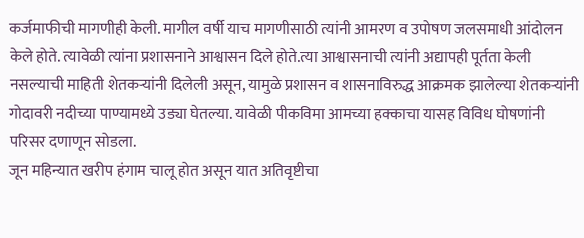कर्जमाफीची मागणीही केली. मागील वर्षी याच मागणीसाठी त्यांनी आमरण व उपोषण जलसमाधी आंदोलन केले होते. त्यावेळी त्यांना प्रशासनाने आश्वासन दिले होते.त्या आश्वासनाची त्यांनी अद्यापही पूर्तता केली नसल्याची माहिती शेतकऱ्यांनी दिलेली असून, यामुळे प्रशासन व शासनाविरुद्ध आक्रमक झालेल्या शेतकऱ्यांनी गोदावरी नदीच्या पाण्यामध्ये उड्या घेतल्या. यावेळी पीकविमा आमच्या हक्काचा यासह विविध घोषणांनी परिसर दणाणून सोडला.
जून महिन्यात खरीप हंगाम चालू होत असून यात अतिवृष्टीचा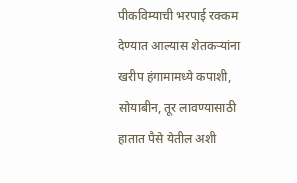पीकविम्याची भरपाई रक्कम देण्यात आल्यास शेतकऱ्यांना खरीप हंगामामध्ये कपाशी, सोयाबीन, तूर लावण्यासाठी हातात पैसे येतील अशी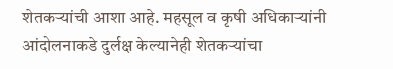शेतकऱ्यांची आशा आहे. महसूल व कृषी अधिकाऱ्यांनी आंदोलनाकडे दुर्लक्ष केल्यानेही शेतकऱ्यांचा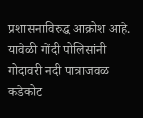प्रशासनाविरुद्ध आक्रोश आहे. यावेळी गोंदी पोलिसांनी गोदावरी नदी पात्राजवळ कडेकोट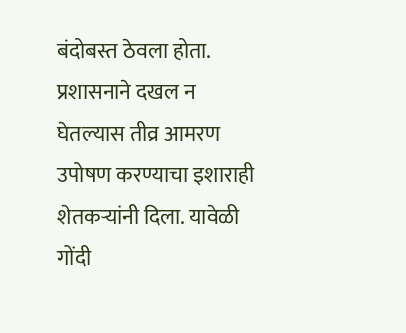बंदोबस्त ठेवला होता.
प्रशासनाने दखल न घेतल्यास तीव्र आमरण उपोषण करण्याचा इशाराही शेतकऱ्यांनी दिला. यावेळी गोंदी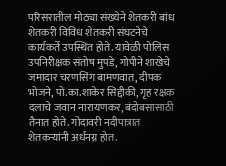परिसरातील मोठ्या संख्येने शेतकरी बांध शेतकरी विविध शेतकरी संघटनेचे कार्यकर्ते उपस्थित होते. यावेळी पोलिस उपनिरीक्षक संतोष मुपडे, गोपीने शाखेचे जमादार चरणसिंग बामणवात, दीपक भोजने, पो.का.शाकेर सिद्दीकी, गृह रक्षक दलाचे जवान नारायणकर, बंदोबसासाठी तैनात होते. गोदावरी नदीपात्रात शेतकऱ्यांनी अर्धनग्न होत.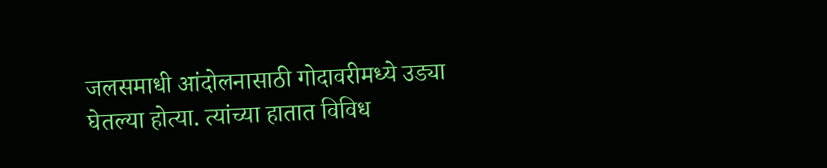जलसमाधी आंदोलनासाठी गोदावरीमध्ये उड्या घेतल्या होत्या. त्यांच्या हातात विविध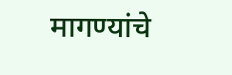मागण्यांचे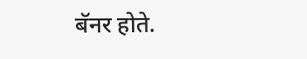बॅनर होते.